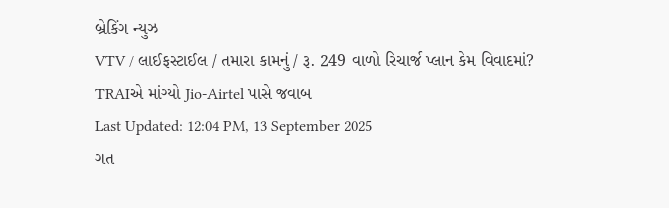બ્રેકિંગ ન્યુઝ
VTV / લાઈફસ્ટાઈલ / તમારા કામનું / રૂ. 249 વાળો રિચાર્જ પ્લાન કેમ વિવાદમાં? TRAIએ માંગ્યો Jio-Airtel પાસે જવાબ
Last Updated: 12:04 PM, 13 September 2025
ગત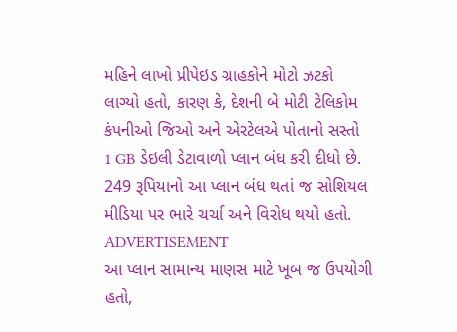મહિને લાખો પ્રીપેઇડ ગ્રાહકોને મોટો ઝટકો લાગ્યો હતો, કારણ કે, દેશની બે મોટી ટેલિકોમ કંપનીઓ જિઓ અને એરટેલએ પોતાનો સસ્તો 1 GB ડેઇલી ડેટાવાળો પ્લાન બંધ કરી દીધો છે. 249 રૂપિયાનો આ પ્લાન બંધ થતાં જ સોશિયલ મીડિયા પર ભારે ચર્ચા અને વિરોધ થયો હતો.
ADVERTISEMENT
આ પ્લાન સામાન્ય માણસ માટે ખૂબ જ ઉપયોગી હતો,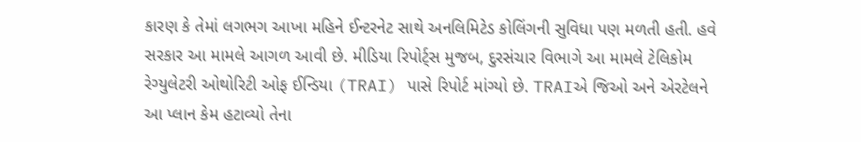કારણ કે તેમાં લગભગ આખા મહિને ઈન્ટરનેટ સાથે અનલિમિટેડ કોલિંગની સુવિધા પણ મળતી હતી. હવે સરકાર આ મામલે આગળ આવી છે. મીડિયા રિપોર્ટ્સ મુજબ, દુરસંચાર વિભાગે આ મામલે ટેલિકોમ રેગ્યુલેટરી ઓથોરિટી ઓફ ઈન્ડિયા (TRAI) પાસે રિપોર્ટ માંગ્યો છે. TRAIએ જિઓ અને એરટેલને આ પ્લાન કેમ હટાવ્યો તેના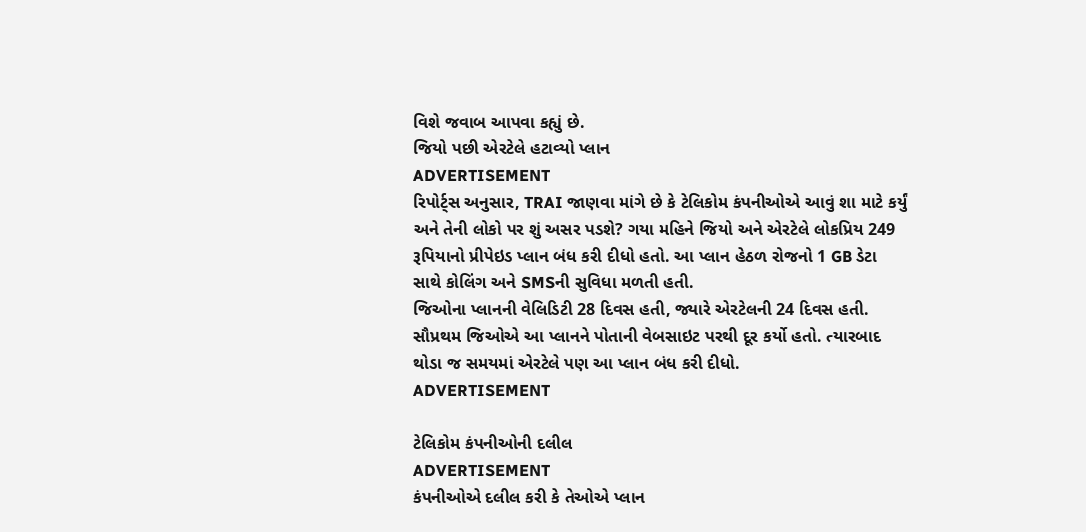વિશે જવાબ આપવા કહ્યું છે.
જિયો પછી એરટેલે હટાવ્યો પ્લાન
ADVERTISEMENT
રિપોર્ટ્સ અનુસાર, TRAI જાણવા માંગે છે કે ટેલિકોમ કંપનીઓએ આવું શા માટે કર્યું અને તેની લોકો પર શું અસર પડશે? ગયા મહિને જિયો અને એરટેલે લોકપ્રિય 249 રૂપિયાનો પ્રીપેઇડ પ્લાન બંધ કરી દીધો હતો. આ પ્લાન હેઠળ રોજનો 1 GB ડેટા સાથે કોલિંગ અને SMSની સુવિધા મળતી હતી.
જિઓના પ્લાનની વેલિડિટી 28 દિવસ હતી, જ્યારે એરટેલની 24 દિવસ હતી. સૌપ્રથમ જિઓએ આ પ્લાનને પોતાની વેબસાઇટ પરથી દૂર કર્યો હતો. ત્યારબાદ થોડા જ સમયમાં એરટેલે પણ આ પ્લાન બંધ કરી દીધો.
ADVERTISEMENT

ટેલિકોમ કંપનીઓની દલીલ
ADVERTISEMENT
કંપનીઓએ દલીલ કરી કે તેઓએ પ્લાન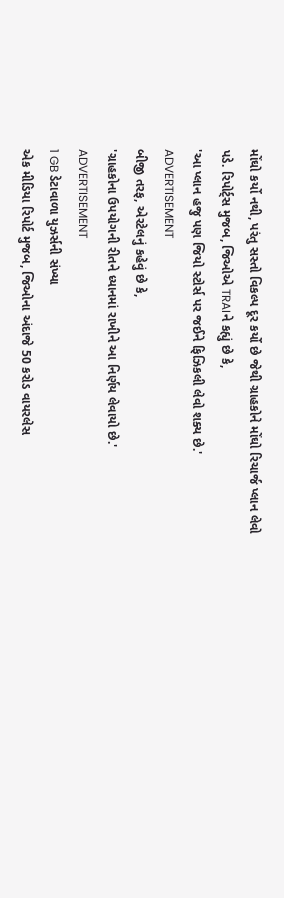મોંઘો કર્યો નથી, પરંતુ સસ્તો વિકલ્પ દૂર કર્યો છે જેથી ગ્રાહકોને મોંઘો રિચાર્જ પ્લાન લેવો પડે. રિપોર્ટ્સ મુજબ, જિઓએ TRAIને કહ્યું છે કે,
'આ પ્લાન હજુ પણ જિયો સ્ટોર્સ પર જઈને ફિઝિકલી લેવો શક્ય છે.'
ADVERTISEMENT
બીજી તરફ, એરટેલનું કહેવું છે કે,
'ગ્રાહકોના ઉપયોગની રીતને ધ્યાનમાં રાખીને આ નિર્ણય લેવાયો છે.'
ADVERTISEMENT
1 GB ડેટાવાળા યુઝર્સની સંખ્યા
એક મીડિયા રિપોર્ટ મુજબ, જિઓના અંદાજે 50 કરોડ વાયરલેસ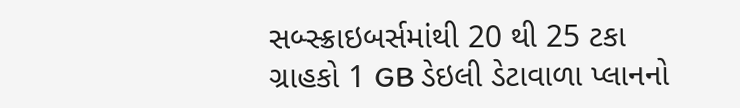સબ્સ્ક્રાઇબર્સમાંથી 20 થી 25 ટકા ગ્રાહકો 1 GB ડેઇલી ડેટાવાળા પ્લાનનો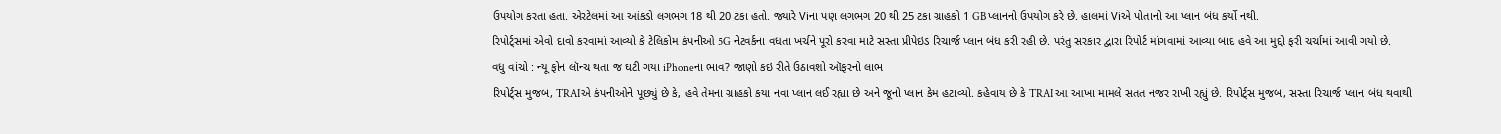ઉપયોગ કરતા હતા. એરટેલમાં આ આંકડો લગભગ 18 થી 20 ટકા હતો. જ્યારે Viના પણ લગભગ 20 થી 25 ટકા ગ્રાહકો 1 GB પ્લાનનો ઉપયોગ કરે છે. હાલમાં Viએ પોતાનો આ પ્લાન બંધ કર્યો નથી.
રિપોર્ટ્સમાં એવો દાવો કરવામાં આવ્યો કે ટેલિકોમ કંપનીઓ 5G નેટવર્કના વધતા ખર્ચને પૂરો કરવા માટે સસ્તા પ્રીપેઇડ રિચાર્જ પ્લાન બંધ કરી રહી છે. પરંતુ સરકાર દ્વારા રિપોર્ટ માંગવામાં આવ્યા બાદ હવે આ મુદ્દો ફરી ચર્ચામાં આવી ગયો છે.
વધુ વાંચો : ન્યૂ ફોન લૉન્ચ થતા જ ઘટી ગયા iPhoneના ભાવ? જાણો કઇ રીતે ઉઠાવશો ઑફરનો લાભ
રિપોર્ટ્સ મુજબ, TRAIએ કંપનીઓને પૂછ્યું છે કે, હવે તેમના ગ્રાહકો કયા નવા પ્લાન લઈ રહ્યા છે અને જૂનો પ્લાન કેમ હટાવ્યો. કહેવાય છે કે TRAI આ આખા મામલે સતત નજર રાખી રહ્યું છે. રિપોર્ટ્સ મુજબ, સસ્તા રિચાર્જ પ્લાન બંધ થવાથી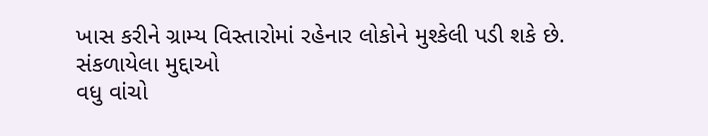ખાસ કરીને ગ્રામ્ય વિસ્તારોમાં રહેનાર લોકોને મુશ્કેલી પડી શકે છે.
સંકળાયેલા મુદ્દાઓ
વધુ વાંચો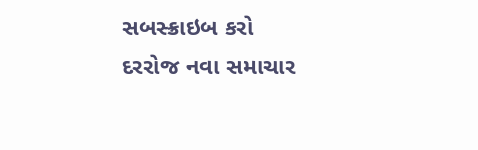સબસ્ક્રાઇબ કરો
દરરોજ નવા સમાચાર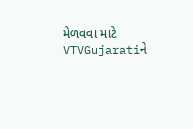મેળવવા માટે VTVGujaratiને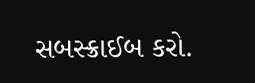સબસ્ક્રાઈબ કરો.